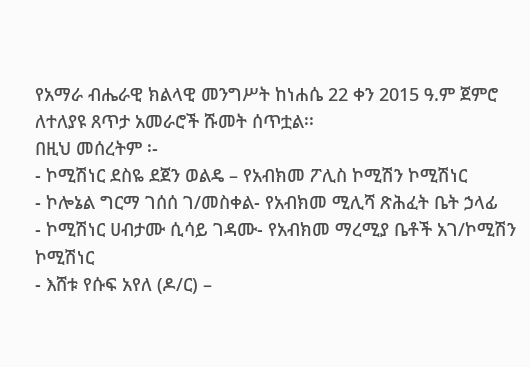የአማራ ብሔራዊ ክልላዊ መንግሥት ከነሐሴ 22 ቀን 2015 ዓ.ም ጀምሮ ለተለያዩ ጸጥታ አመራሮች ሹመት ሰጥቷል፡፡
በዚህ መሰረትም ፡-
- ኮሚሽነር ደስዬ ደጀን ወልዴ – የአብክመ ፖሊስ ኮሚሽን ኮሚሽነር
- ኮሎኔል ግርማ ገሰሰ ገ/መስቀል- የአብክመ ሚሊሻ ጽሕፈት ቤት ኃላፊ
- ኮሚሽነር ሀብታሙ ሲሳይ ገዳሙ- የአብክመ ማረሚያ ቤቶች አገ/ኮሚሽን ኮሚሽነር
- እሸቱ የሱፍ አየለ (ዶ/ር) –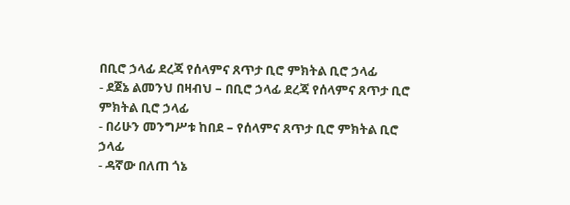በቢሮ ኃላፊ ደረጃ የሰላምና ጸጥታ ቢሮ ምክትል ቢሮ ኃላፊ
- ደጀኔ ልመንህ በዛብህ – በቢሮ ኃላፊ ደረጃ የሰላምና ጸጥታ ቢሮ ምክትል ቢሮ ኃላፊ
- በሪሁን መንግሥቱ ከበደ – የሰላምና ጸጥታ ቢሮ ምክትል ቢሮ ኃላፊ
- ዳኛው በለጠ ጎኔ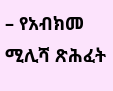– የአብክመ ሚሊሻ ጽሕፈት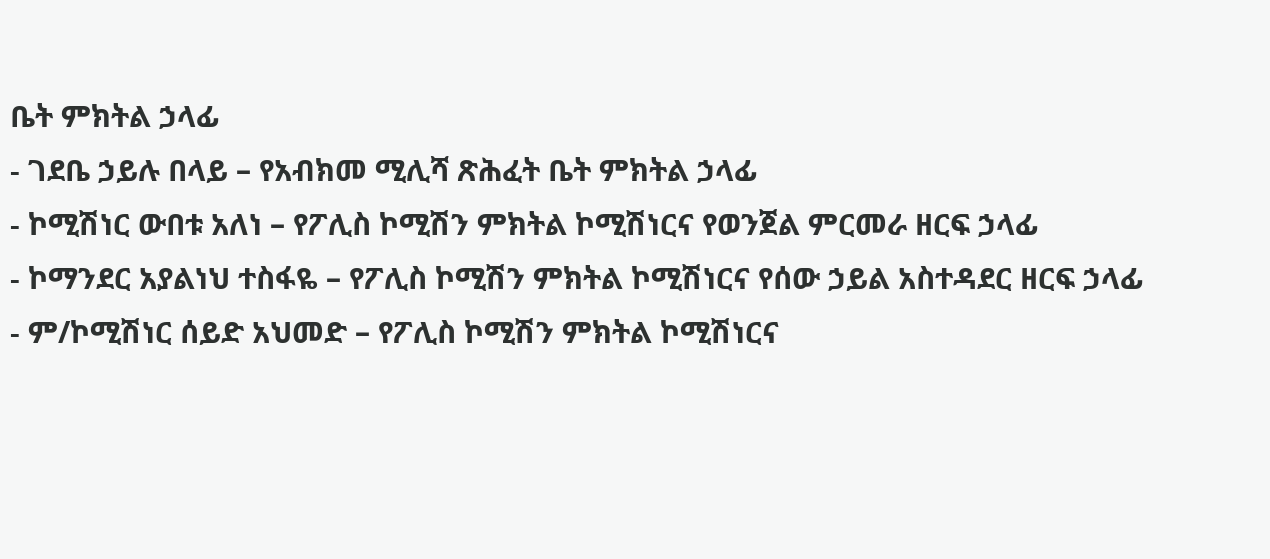ቤት ምክትል ኃላፊ
- ገደቤ ኃይሉ በላይ – የአብክመ ሚሊሻ ጽሕፈት ቤት ምክትል ኃላፊ
- ኮሚሽነር ውበቱ አለነ – የፖሊስ ኮሚሽን ምክትል ኮሚሽነርና የወንጀል ምርመራ ዘርፍ ኃላፊ
- ኮማንደር አያልነህ ተስፋዬ – የፖሊስ ኮሚሽን ምክትል ኮሚሽነርና የሰው ኃይል አስተዳደር ዘርፍ ኃላፊ
- ም/ኮሚሽነር ሰይድ አህመድ – የፖሊስ ኮሚሽን ምክትል ኮሚሽነርና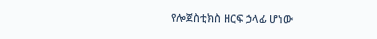የሎጀስቲክስ ዘርፍ ኃላፊ ሆነው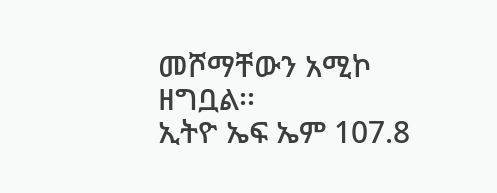መሾማቸውን አሚኮ ዘግቧል፡፡
ኢትዮ ኤፍ ኤም 107.8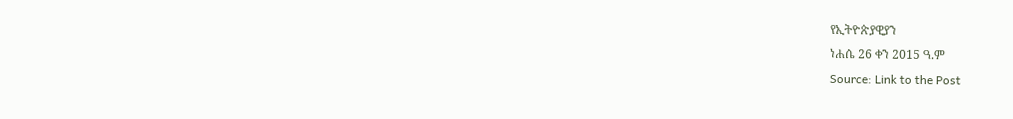የኢትዮጵያዊያን
ነሐሴ 26 ቀን 2015 ዓ.ም
Source: Link to the Post